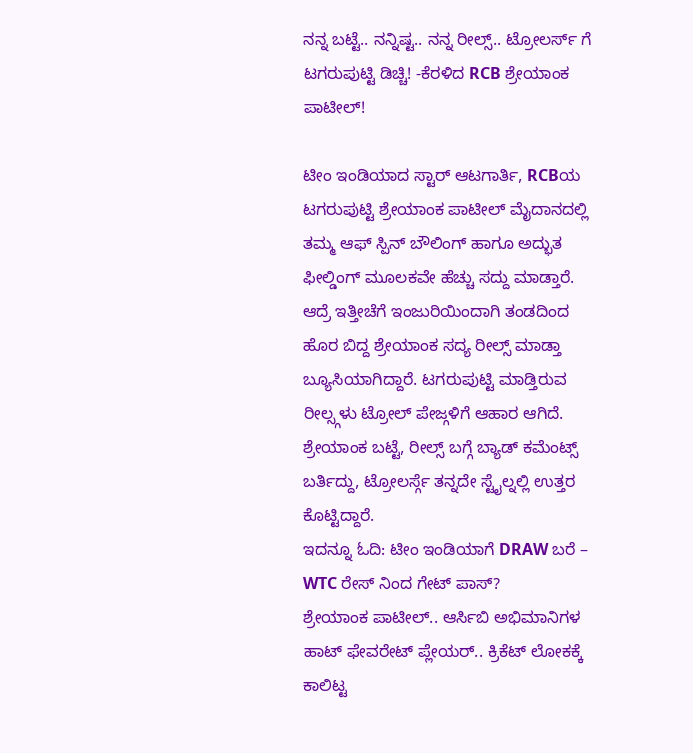ನನ್ನ ಬಟ್ಟೆ.. ನನ್ನಿಷ್ಟ.. ನನ್ನ ರೀಲ್ಸ್.. ಟ್ರೋಲರ್ಸ್ ಗೆ ಟಗರುಪುಟ್ಟಿ ಡಿಚ್ಚಿ! -ಕೆರಳಿದ RCB ಶ್ರೇಯಾಂಕ ಪಾಟೀಲ್!

ಟೀಂ ಇಂಡಿಯಾದ ಸ್ಟಾರ್ ಆಟಗಾರ್ತಿ, RCBಯ ಟಗರುಪುಟ್ಟಿ ಶ್ರೇಯಾಂಕ ಪಾಟೀಲ್ ಮೈದಾನದಲ್ಲಿ ತಮ್ಮ ಆಫ್ ಸ್ಪಿನ್ ಬೌಲಿಂಗ್ ಹಾಗೂ ಅದ್ಭುತ ಫೀಲ್ಡಿಂಗ್ ಮೂಲಕವೇ ಹೆಚ್ಚು ಸದ್ದು ಮಾಡ್ತಾರೆ. ಆದ್ರೆ ಇತ್ತೀಚೆಗೆ ಇಂಜುರಿಯಿಂದಾಗಿ ತಂಡದಿಂದ ಹೊರ ಬಿದ್ದ ಶ್ರೇಯಾಂಕ ಸದ್ಯ ರೀಲ್ಸ್ ಮಾಡ್ತಾ ಬ್ಯೂಸಿಯಾಗಿದ್ದಾರೆ. ಟಗರುಪುಟ್ಟಿ ಮಾಡ್ತಿರುವ ರೀಲ್ಸ್ಗಳು ಟ್ರೋಲ್ ಪೇಜ್ಗಳಿಗೆ ಆಹಾರ ಆಗಿದೆ. ಶ್ರೇಯಾಂಕ ಬಟ್ಟೆ, ರೀಲ್ಸ್ ಬಗ್ಗೆ ಬ್ಯಾಡ್ ಕಮೆಂಟ್ಸ್ ಬರ್ತಿದ್ದು, ಟ್ರೋಲರ್ಸ್ಗೆ ತನ್ನದೇ ಸ್ಟೈಲ್ನಲ್ಲಿ ಉತ್ತರ ಕೊಟ್ಟಿದ್ದಾರೆ.
ಇದನ್ನೂ ಓದಿ: ಟೀಂ ಇಂಡಿಯಾಗೆ DRAW ಬರೆ – WTC ರೇಸ್ ನಿಂದ ಗೇಟ್ ಪಾಸ್?
ಶ್ರೇಯಾಂಕ ಪಾಟೀಲ್.. ಆರ್ಸಿಬಿ ಅಭಿಮಾನಿಗಳ ಹಾಟ್ ಫೇವರೇಟ್ ಪ್ಲೇಯರ್.. ಕ್ರಿಕೆಟ್ ಲೋಕಕ್ಕೆ ಕಾಲಿಟ್ಟ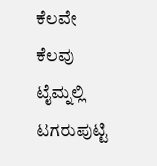ಕೆಲವೇ ಕೆಲವು ಟೈಮ್ನಲ್ಲಿ ಟಗರುಪುಟ್ಟಿ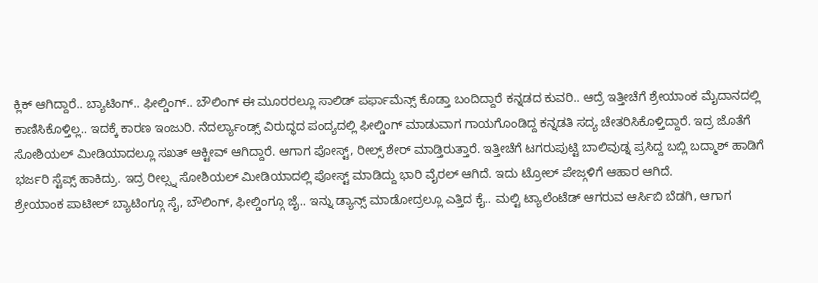ಕ್ಲಿಕ್ ಆಗಿದ್ದಾರೆ.. ಬ್ಯಾಟಿಂಗ್.. ಫೀಲ್ಡಿಂಗ್.. ಬೌಲಿಂಗ್ ಈ ಮೂರರಲ್ಲೂ ಸಾಲಿಡ್ ಪರ್ಫಾಮೆನ್ಸ್ ಕೊಡ್ತಾ ಬಂದಿದ್ದಾರೆ ಕನ್ನಡದ ಕುವರಿ.. ಆದ್ರೆ ಇತ್ತೀಚೆಗೆ ಶ್ರೇಯಾಂಕ ಮೈದಾನದಲ್ಲಿ ಕಾಣಿಸಿಕೊಳ್ತಿಲ್ಲ.. ಇದಕ್ಕೆ ಕಾರಣ ಇಂಜುರಿ. ನೆದರ್ಲ್ಯಾಂಡ್ಸ್ ವಿರುದ್ಧದ ಪಂದ್ಯದಲ್ಲಿ ಫೀಲ್ಡಿಂಗ್ ಮಾಡುವಾಗ ಗಾಯಗೊಂಡಿದ್ದ ಕನ್ನಡತಿ ಸದ್ಯ ಚೇತರಿಸಿಕೊಳ್ತಿದ್ದಾರೆ. ಇದ್ರ ಜೊತೆಗೆ ಸೋಶಿಯಲ್ ಮೀಡಿಯಾದಲ್ಲೂ ಸಖತ್ ಆಕ್ಟೀವ್ ಆಗಿದ್ದಾರೆ. ಆಗಾಗ ಪೋಸ್ಟ್, ರೀಲ್ಸ್ ಶೇರ್ ಮಾಡ್ತಿರುತ್ತಾರೆ. ಇತ್ತೀಚೆಗೆ ಟಗರುಪುಟ್ಟಿ ಬಾಲಿವುಡ್ನ ಪ್ರಸಿದ್ದ ಬಬ್ಲಿ ಬದ್ಮಾಶ್ ಹಾಡಿಗೆ ಭರ್ಜರಿ ಸ್ಟೆಪ್ಸ್ ಹಾಕಿದ್ರು. ಇದ್ರ ರೀಲ್ಸ್ನ ಸೋಶಿಯಲ್ ಮೀಡಿಯಾದಲ್ಲಿ ಪೋಸ್ಟ್ ಮಾಡಿದ್ದು ಭಾರಿ ವೈರಲ್ ಆಗಿದೆ. ಇದು ಟ್ರೋಲ್ ಪೇಜ್ಗಳಿಗೆ ಆಹಾರ ಆಗಿದೆ.
ಶ್ರೇಯಾಂಕ ಪಾಟೀಲ್ ಬ್ಯಾಟಿಂಗ್ಗೂ ಸೈ, ಬೌಲಿಂಗ್, ಫೀಲ್ಡಿಂಗ್ಗೂ ಜೈ.. ಇನ್ನು ಡ್ಯಾನ್ಸ್ ಮಾಡೋದ್ರಲ್ಲೂ ಎತ್ತಿದ ಕೈ.. ಮಲ್ಟಿ ಟ್ಯಾಲೆಂಟೆಡ್ ಆಗರುವ ಆರ್ಸಿಬಿ ಬೆಡಗಿ, ಆಗಾಗ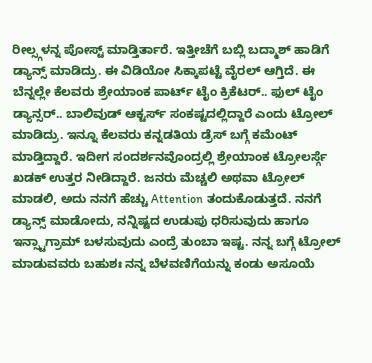ರೀಲ್ಸ್ಗಳನ್ನ ಪೋಸ್ಟ್ ಮಾಡ್ತಿರ್ತಾರೆ. ಇತ್ತೀಚೆಗೆ ಬಬ್ಲಿ ಬದ್ಮಾಶ್ ಹಾಡಿಗೆ ಡ್ಯಾನ್ಸ್ ಮಾಡಿದ್ರು. ಈ ವಿಡಿಯೋ ಸಿಕ್ಕಾಪಟ್ಟೆ ವೈರಲ್ ಆಗ್ತಿದೆ. ಈ ಬೆನ್ನಲ್ಲೇ ಕೆಲವರು ಶ್ರೇಯಾಂಕ ಪಾರ್ಟ್ ಟೈಂ ಕ್ರಿಕೆಟರ್.. ಫುಲ್ ಟೈಂ ಡ್ಯಾನ್ಸರ್.. ಬಾಲಿವುಡ್ ಆಕ್ಟರ್ಸ್ ಸಂಕಷ್ಟದಲ್ಲಿದ್ದಾರೆ ಎಂದು ಟ್ರೋಲ್ ಮಾಡಿದ್ರು. ಇನ್ನೂ ಕೆಲವರು ಕನ್ನಡತಿಯ ಡ್ರೆಸ್ ಬಗ್ಗೆ ಕಮೆಂಟ್ ಮಾಡ್ತಿದ್ದಾರೆ. ಇದೀಗ ಸಂದರ್ಶನವೊಂದ್ರಲ್ಲಿ ಶ್ರೇಯಾಂಕ ಟ್ರೋಲರ್ಸ್ಗೆ ಖಡಕ್ ಉತ್ತರ ನೀಡಿದ್ದಾರೆ. ಜನರು ಮೆಚ್ಚಲಿ ಅಥವಾ ಟ್ರೋಲ್ ಮಾಡಲಿ, ಅದು ನನಗೆ ಹೆಚ್ಚು Attention ತಂದುಕೊಡುತ್ತದೆ. ನನಗೆ ಡ್ಯಾನ್ಸ್ ಮಾಡೋದು, ನನ್ನಿಷ್ಟದ ಉಡುಪು ಧರಿಸುವುದು ಹಾಗೂ ಇನ್ಸ್ಟಾಗ್ರಾಮ್ ಬಳಸುವುದು ಎಂದ್ರೆ ತುಂಬಾ ಇಷ್ಟ. ನನ್ನ ಬಗ್ಗೆ ಟ್ರೋಲ್ ಮಾಡುವವರು ಬಹುಶಃ ನನ್ನ ಬೆಳವಣಿಗೆಯನ್ನು ಕಂಡು ಅಸೂಯೆ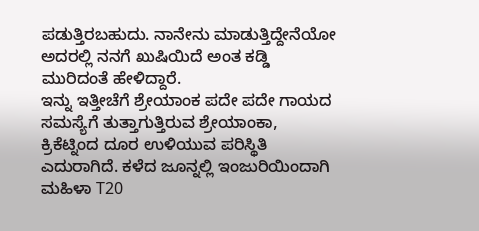ಪಡುತ್ತಿರಬಹುದು. ನಾನೇನು ಮಾಡುತ್ತಿದ್ದೇನೆಯೋ ಅದರಲ್ಲಿ ನನಗೆ ಖುಷಿಯಿದೆ ಅಂತ ಕಡ್ಡಿ ಮುರಿದಂತೆ ಹೇಳಿದ್ದಾರೆ.
ಇನ್ನು ಇತ್ತೀಚೆಗೆ ಶ್ರೇಯಾಂಕ ಪದೇ ಪದೇ ಗಾಯದ ಸಮಸ್ಯೆಗೆ ತುತ್ತಾಗುತ್ತಿರುವ ಶ್ರೇಯಾಂಕಾ, ಕ್ರಿಕೆಟ್ನಿಂದ ದೂರ ಉಳಿಯುವ ಪರಿಸ್ಥಿತಿ ಎದುರಾಗಿದೆ. ಕಳೆದ ಜೂನ್ನಲ್ಲಿ ಇಂಜುರಿಯಿಂದಾಗಿ ಮಹಿಳಾ T20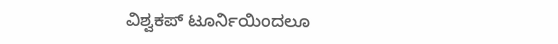ವಿಶ್ವಕಪ್ ಟೂರ್ನಿಯಿಂದಲೂ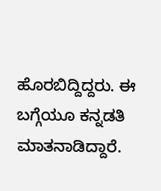ಹೊರಬಿದ್ದಿದ್ದರು. ಈ ಬಗ್ಗೆಯೂ ಕನ್ನಡತಿ ಮಾತನಾಡಿದ್ದಾರೆ.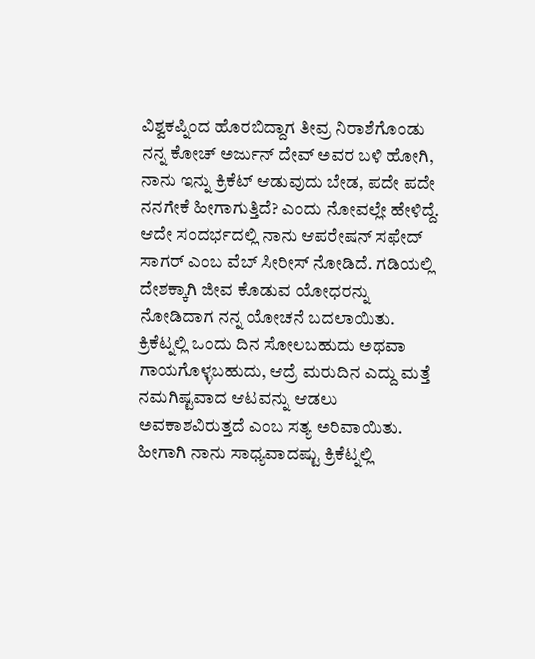ವಿಶ್ವಕಪ್ನಿಂದ ಹೊರಬಿದ್ದಾಗ ತೀವ್ರ ನಿರಾಶೆಗೊಂಡು ನನ್ನ ಕೋಚ್ ಅರ್ಜುನ್ ದೇವ್ ಅವರ ಬಳಿ ಹೋಗಿ, ನಾನು ಇನ್ನು ಕ್ರಿಕೆಟ್ ಆಡುವುದು ಬೇಡ, ಪದೇ ಪದೇ ನನಗೇಕೆ ಹೀಗಾಗುತ್ತಿದೆ? ಎಂದು ನೋವಲ್ಲೇ ಹೇಳಿದ್ದೆ. ಆದೇ ಸಂದರ್ಭದಲ್ಲಿ ನಾನು ಆಪರೇಷನ್ ಸಫೇದ್ ಸಾಗರ್ ಎಂಬ ವೆಬ್ ಸೀರೀಸ್ ನೋಡಿದೆ. ಗಡಿಯಲ್ಲಿ ದೇಶಕ್ಕಾಗಿ ಜೀವ ಕೊಡುವ ಯೋಧರನ್ನು ನೋಡಿದಾಗ ನನ್ನ ಯೋಚನೆ ಬದಲಾಯಿತು. ಕ್ರಿಕೆಟ್ನಲ್ಲಿ ಒಂದು ದಿನ ಸೋಲಬಹುದು ಅಥವಾ ಗಾಯಗೊಳ್ಳಬಹುದು, ಆದ್ರೆ ಮರುದಿನ ಎದ್ದು ಮತ್ತೆ ನಮಗಿಷ್ಟವಾದ ಆಟವನ್ನು ಆಡಲು ಅವಕಾಶವಿರುತ್ತದೆ ಎಂಬ ಸತ್ಯ ಅರಿವಾಯಿತು. ಹೀಗಾಗಿ ನಾನು ಸಾಧ್ಯವಾದಷ್ಟು ಕ್ರಿಕೆಟ್ನಲ್ಲಿ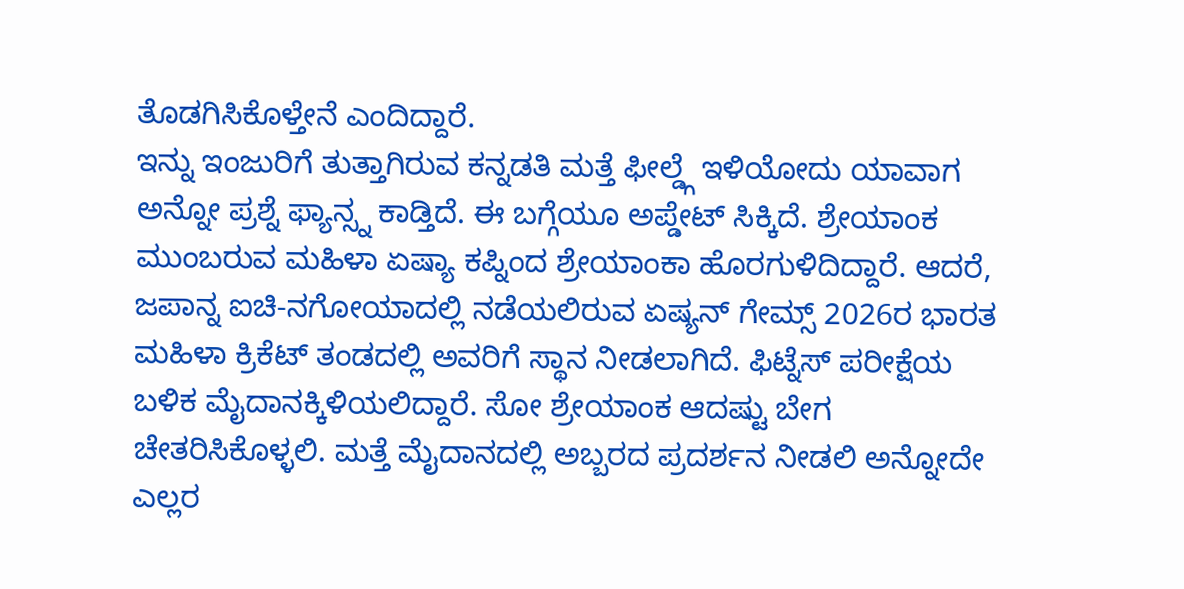ತೊಡಗಿಸಿಕೊಳ್ತೇನೆ ಎಂದಿದ್ದಾರೆ.
ಇನ್ನು ಇಂಜುರಿಗೆ ತುತ್ತಾಗಿರುವ ಕನ್ನಡತಿ ಮತ್ತೆ ಫೀಲ್ಡ್ಗೆ ಇಳಿಯೋದು ಯಾವಾಗ ಅನ್ನೋ ಪ್ರಶ್ನೆ ಫ್ಯಾನ್ಸ್ನ ಕಾಡ್ತಿದೆ. ಈ ಬಗ್ಗೆಯೂ ಅಪ್ಡೇಟ್ ಸಿಕ್ಕಿದೆ. ಶ್ರೇಯಾಂಕ ಮುಂಬರುವ ಮಹಿಳಾ ಏಷ್ಯಾ ಕಪ್ನಿಂದ ಶ್ರೇಯಾಂಕಾ ಹೊರಗುಳಿದಿದ್ದಾರೆ. ಆದರೆ, ಜಪಾನ್ನ ಐಚಿ-ನಗೋಯಾದಲ್ಲಿ ನಡೆಯಲಿರುವ ಏಷ್ಯನ್ ಗೇಮ್ಸ್ 2026ರ ಭಾರತ ಮಹಿಳಾ ಕ್ರಿಕೆಟ್ ತಂಡದಲ್ಲಿ ಅವರಿಗೆ ಸ್ಥಾನ ನೀಡಲಾಗಿದೆ. ಫಿಟ್ನೆಸ್ ಪರೀಕ್ಷೆಯ ಬಳಿಕ ಮೈದಾನಕ್ಕಿಳಿಯಲಿದ್ದಾರೆ. ಸೋ ಶ್ರೇಯಾಂಕ ಆದಷ್ಟು ಬೇಗ ಚೇತರಿಸಿಕೊಳ್ಳಲಿ. ಮತ್ತೆ ಮೈದಾನದಲ್ಲಿ ಅಬ್ಬರದ ಪ್ರದರ್ಶನ ನೀಡಲಿ ಅನ್ನೋದೇ ಎಲ್ಲರ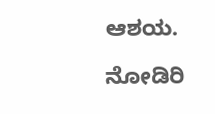ಆಶಯ.

ನೋಡಿರಿ